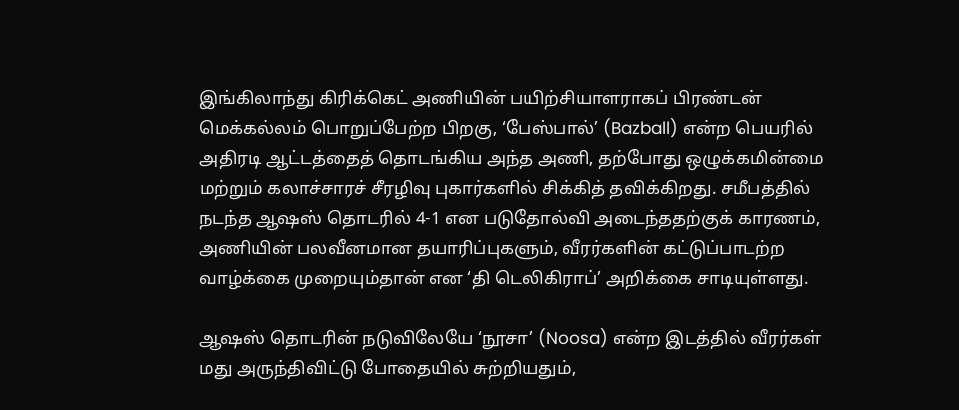இங்கிலாந்து கிரிக்கெட் அணியின் பயிற்சியாளராகப் பிரண்டன் மெக்கல்லம் பொறுப்பேற்ற பிறகு, ‘பேஸ்பால்’ (Bazball) என்ற பெயரில் அதிரடி ஆட்டத்தைத் தொடங்கிய அந்த அணி, தற்போது ஒழுக்கமின்மை மற்றும் கலாச்சாரச் சீரழிவு புகார்களில் சிக்கித் தவிக்கிறது. சமீபத்தில் நடந்த ஆஷஸ் தொடரில் 4-1 என படுதோல்வி அடைந்ததற்குக் காரணம், அணியின் பலவீனமான தயாரிப்புகளும், வீரர்களின் கட்டுப்பாடற்ற வாழ்க்கை முறையும்தான் என ‘தி டெலிகிராப்’ அறிக்கை சாடியுள்ளது.

ஆஷஸ் தொடரின் நடுவிலேயே ‘நூசா’ (Noosa) என்ற இடத்தில் வீரர்கள் மது அருந்திவிட்டு போதையில் சுற்றியதும்,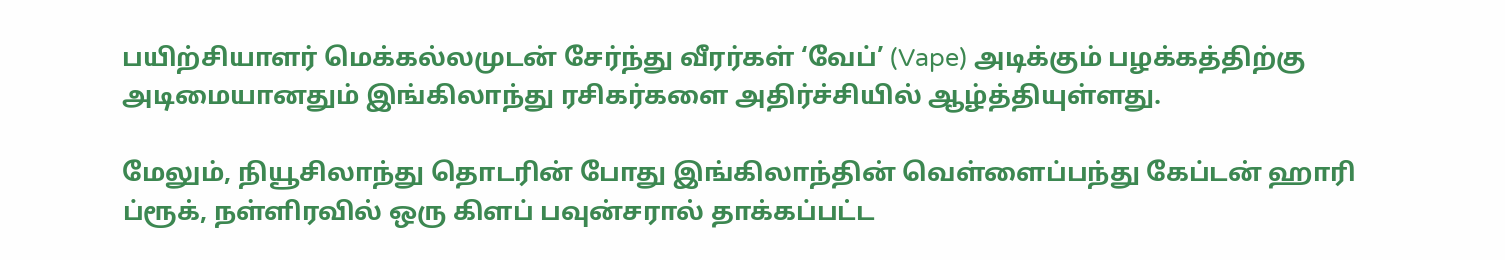பயிற்சியாளர் மெக்கல்லமுடன் சேர்ந்து வீரர்கள் ‘வேப்’ (Vape) அடிக்கும் பழக்கத்திற்கு அடிமையானதும் இங்கிலாந்து ரசிகர்களை அதிர்ச்சியில் ஆழ்த்தியுள்ளது.

மேலும், நியூசிலாந்து தொடரின் போது இங்கிலாந்தின் வெள்ளைப்பந்து கேப்டன் ஹாரி ப்ரூக், நள்ளிரவில் ஒரு கிளப் பவுன்சரால் தாக்கப்பட்ட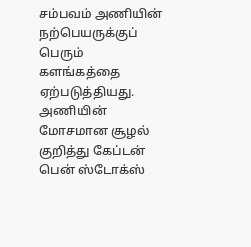சம்பவம் அணியின் நற்பெயருக்குப் பெரும் களங்கத்தை ஏற்படுத்தியது. அணியின் மோசமான சூழல் குறித்து கேப்டன் பென் ஸ்டோக்ஸ்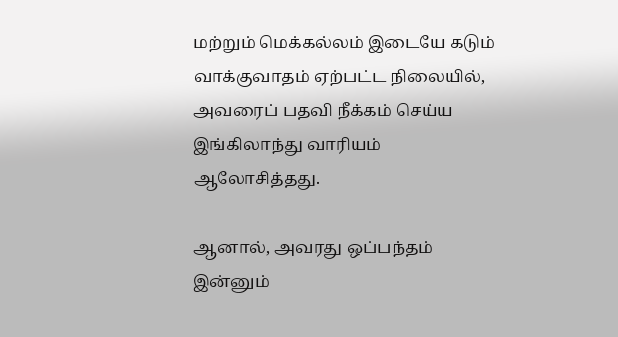மற்றும் மெக்கல்லம் இடையே கடும் வாக்குவாதம் ஏற்பட்ட நிலையில், அவரைப் பதவி நீக்கம் செய்ய இங்கிலாந்து வாரியம் ஆலோசித்தது.

ஆனால், அவரது ஒப்பந்தம் இன்னும்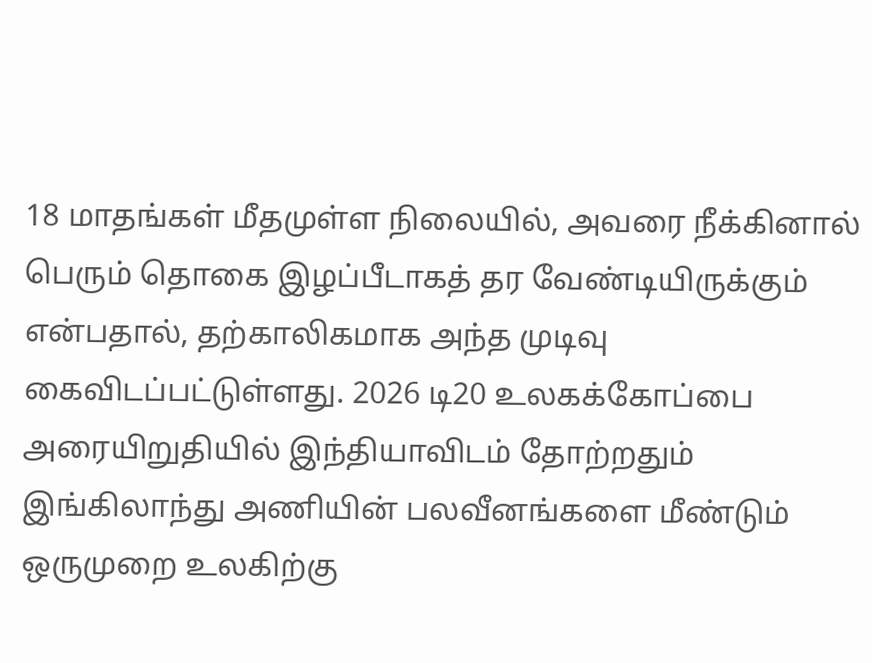18 மாதங்கள் மீதமுள்ள நிலையில், அவரை நீக்கினால் பெரும் தொகை இழப்பீடாகத் தர வேண்டியிருக்கும் என்பதால், தற்காலிகமாக அந்த முடிவு கைவிடப்பட்டுள்ளது. 2026 டி20 உலகக்கோப்பை அரையிறுதியில் இந்தியாவிடம் தோற்றதும் இங்கிலாந்து அணியின் பலவீனங்களை மீண்டும் ஒருமுறை உலகிற்கு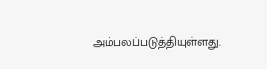அம்பலப்படுத்தியுள்ளது.